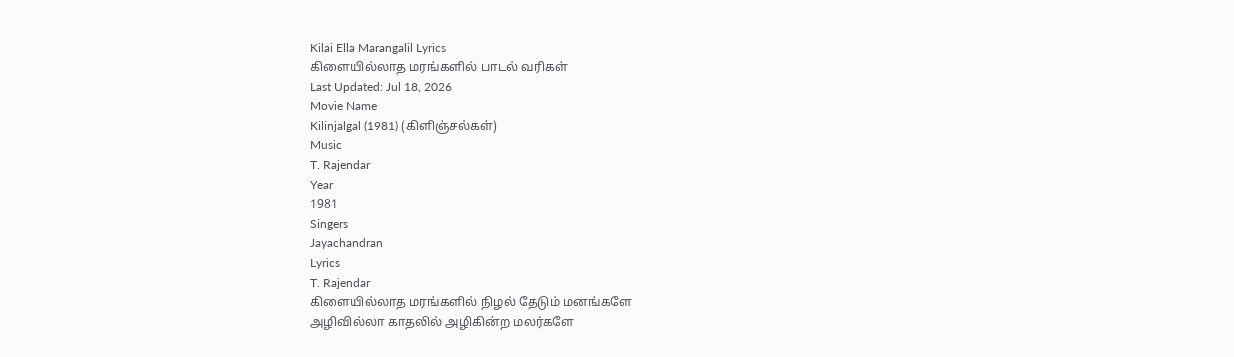Kilai Ella Marangalil Lyrics
கிளையில்லாத மரங்களில் பாடல் வரிகள்
Last Updated: Jul 18, 2026
Movie Name
Kilinjalgal (1981) (கிளிஞ்சல்கள்)
Music
T. Rajendar
Year
1981
Singers
Jayachandran
Lyrics
T. Rajendar
கிளையில்லாத மரங்களில் நிழல் தேடும் மனங்களே
அழிவில்லா காதலில் அழிகின்ற மலர்களே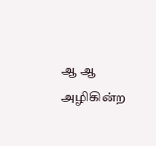ஆ ஆ அழிகின்ற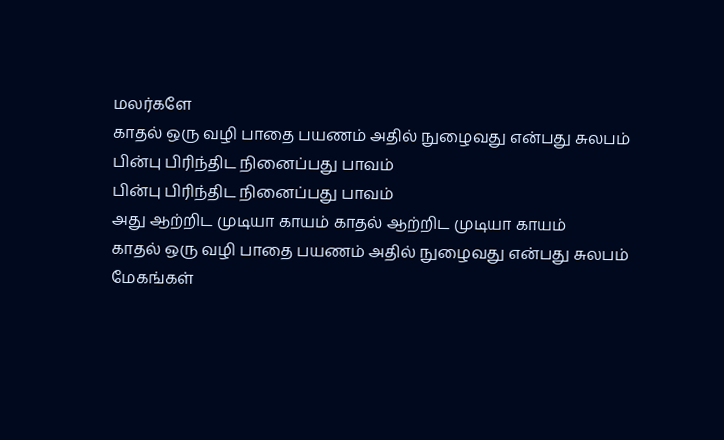மலர்களே
காதல் ஒரு வழி பாதை பயணம் அதில் நுழைவது என்பது சுலபம்
பின்பு பிரிந்திட நினைப்பது பாவம்
பின்பு பிரிந்திட நினைப்பது பாவம்
அது ஆற்றிட முடியா காயம் காதல் ஆற்றிட முடியா காயம்
காதல் ஒரு வழி பாதை பயணம் அதில் நுழைவது என்பது சுலபம்
மேகங்கள்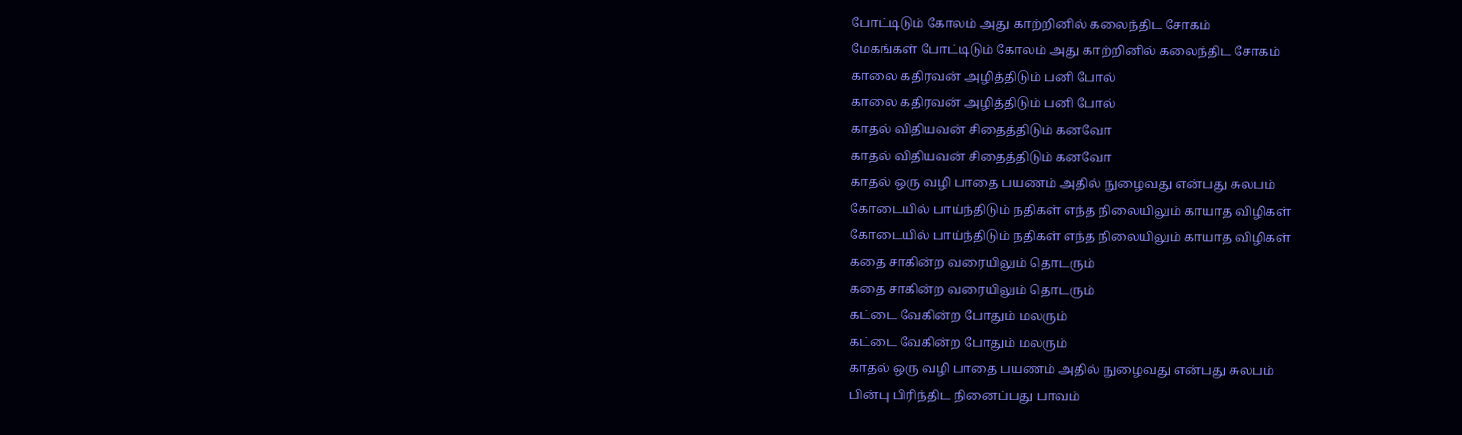போட்டிடும் கோலம் அது காற்றினில் கலைந்திட சோகம்
மேகங்கள் போட்டிடும் கோலம் அது காற்றினில் கலைந்திட சோகம்
காலை கதிரவன் அழித்திடும் பனி போல்
காலை கதிரவன் அழித்திடும் பனி போல்
காதல் விதியவன் சிதைத்திடும் கனவோ
காதல் விதியவன் சிதைத்திடும் கனவோ
காதல் ஒரு வழி பாதை பயணம் அதில் நுழைவது என்பது சுலபம்
கோடையில் பாய்ந்திடும் நதிகள் எந்த நிலையிலும் காயாத விழிகள்
கோடையில் பாய்ந்திடும் நதிகள் எந்த நிலையிலும் காயாத விழிகள்
கதை சாகின்ற வரையிலும் தொடரும்
கதை சாகின்ற வரையிலும் தொடரும்
கட்டை வேகின்ற போதும் மலரும்
கட்டை வேகின்ற போதும் மலரும்
காதல் ஒரு வழி பாதை பயணம் அதில் நுழைவது என்பது சுலபம்
பின்பு பிரிந்திட நினைப்பது பாவம்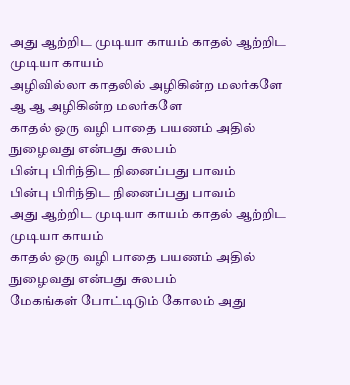அது ஆற்றிட முடியா காயம் காதல் ஆற்றிட முடியா காயம்
அழிவில்லா காதலில் அழிகின்ற மலர்களே
ஆ ஆ அழிகின்ற மலர்களே
காதல் ஒரு வழி பாதை பயணம் அதில் நுழைவது என்பது சுலபம்
பின்பு பிரிந்திட நினைப்பது பாவம்
பின்பு பிரிந்திட நினைப்பது பாவம்
அது ஆற்றிட முடியா காயம் காதல் ஆற்றிட முடியா காயம்
காதல் ஒரு வழி பாதை பயணம் அதில் நுழைவது என்பது சுலபம்
மேகங்கள் போட்டிடும் கோலம் அது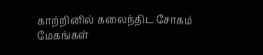காற்றினில் கலைந்திட சோகம்
மேகங்கள்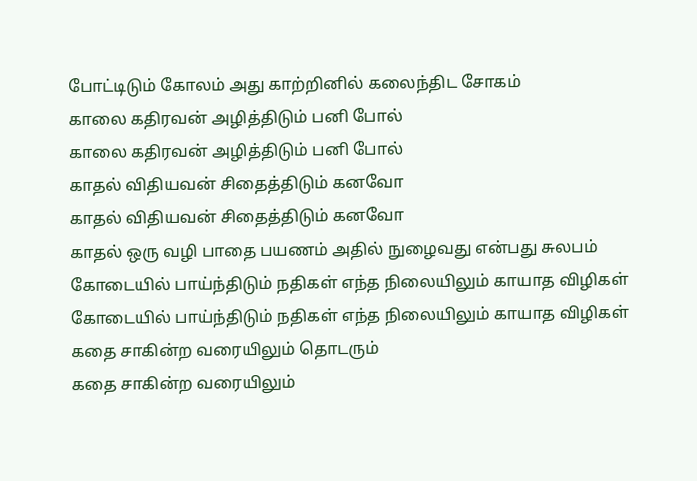போட்டிடும் கோலம் அது காற்றினில் கலைந்திட சோகம்
காலை கதிரவன் அழித்திடும் பனி போல்
காலை கதிரவன் அழித்திடும் பனி போல்
காதல் விதியவன் சிதைத்திடும் கனவோ
காதல் விதியவன் சிதைத்திடும் கனவோ
காதல் ஒரு வழி பாதை பயணம் அதில் நுழைவது என்பது சுலபம்
கோடையில் பாய்ந்திடும் நதிகள் எந்த நிலையிலும் காயாத விழிகள்
கோடையில் பாய்ந்திடும் நதிகள் எந்த நிலையிலும் காயாத விழிகள்
கதை சாகின்ற வரையிலும் தொடரும்
கதை சாகின்ற வரையிலும்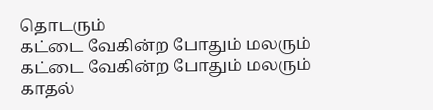தொடரும்
கட்டை வேகின்ற போதும் மலரும்
கட்டை வேகின்ற போதும் மலரும்
காதல்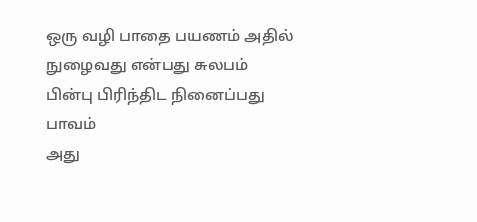ஒரு வழி பாதை பயணம் அதில் நுழைவது என்பது சுலபம்
பின்பு பிரிந்திட நினைப்பது பாவம்
அது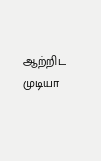ஆற்றிட முடியா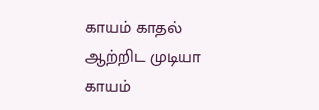காயம் காதல் ஆற்றிட முடியா காயம்